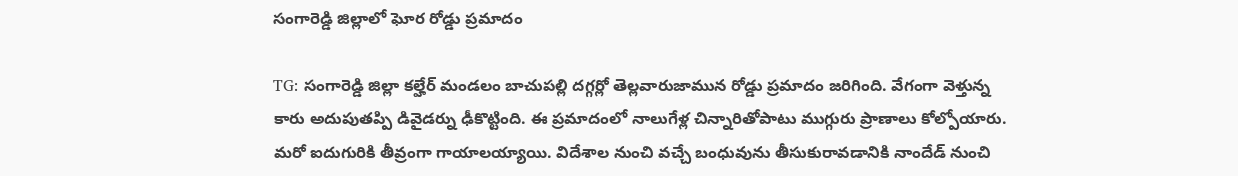సంగారెడ్డి జిల్లాలో ఘోర రోడ్డు ప్రమాదం

TG: సంగారెడ్డి జిల్లా కల్హేర్ మండలం బాచుపల్లి దగ్గర్లో తెల్లవారుజామున రోడ్డు ప్రమాదం జరిగింది. వేగంగా వెళ్తున్న కారు అదుపుతప్పి డివైడర్ను ఢీకొట్టింది. ఈ ప్రమాదంలో నాలుగేళ్ల చిన్నారితోపాటు ముగ్గురు ప్రాణాలు కోల్పోయారు. మరో ఐదుగురికి తీవ్రంగా గాయాలయ్యాయి. విదేశాల నుంచి వచ్చే బంధువును తీసుకురావడానికి నాందేడ్ నుంచి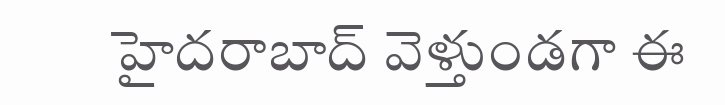హైదరాబాద్ వెళ్తుండగా ఈ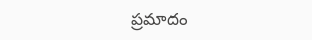ప్రమాదం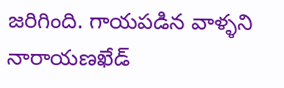జరిగింది. గాయపడిన వాళ్ళని నారాయణఖేడ్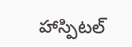హాస్పిటల్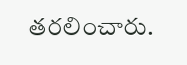తరలించారు.